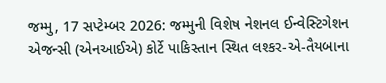જમ્મુ, 17 સપ્ટેમ્બર 2026: જમ્મુની વિશેષ નેશનલ ઈન્વેસ્ટિગેશન એજન્સી (એનઆઈએ) કોર્ટે પાકિસ્તાન સ્થિત લશ્કર-એ-તૈયબાના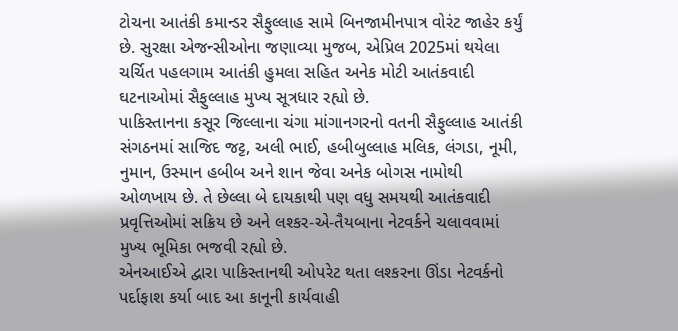ટોચના આતંકી કમાન્ડર સૈફુલ્લાહ સામે બિનજામીનપાત્ર વોરંટ જાહેર કર્યું છે. સુરક્ષા એજન્સીઓના જણાવ્યા મુજબ, એપ્રિલ 2025માં થયેલા ચર્ચિત પહલગામ આતંકી હુમલા સહિત અનેક મોટી આતંકવાદી ઘટનાઓમાં સૈફુલ્લાહ મુખ્ય સૂત્રધાર રહ્યો છે.
પાકિસ્તાનના કસૂર જિલ્લાના ચંગા માંગાનગરનો વતની સૈફુલ્લાહ આતંકી સંગઠનમાં સાજિદ જટ્ટ, અલી ભાઈ, હબીબુલ્લાહ મલિક, લંગડા, નૂમી, નુમાન, ઉસ્માન હબીબ અને શાન જેવા અનેક બોગસ નામોથી ઓળખાય છે. તે છેલ્લા બે દાયકાથી પણ વધુ સમયથી આતંકવાદી પ્રવૃત્તિઓમાં સક્રિય છે અને લશ્કર-એ-તૈયબાના નેટવર્કને ચલાવવામાં મુખ્ય ભૂમિકા ભજવી રહ્યો છે.
એનઆઈએ દ્વારા પાકિસ્તાનથી ઓપરેટ થતા લશ્કરના ઊંડા નેટવર્કનો પર્દાફાશ કર્યા બાદ આ કાનૂની કાર્યવાહી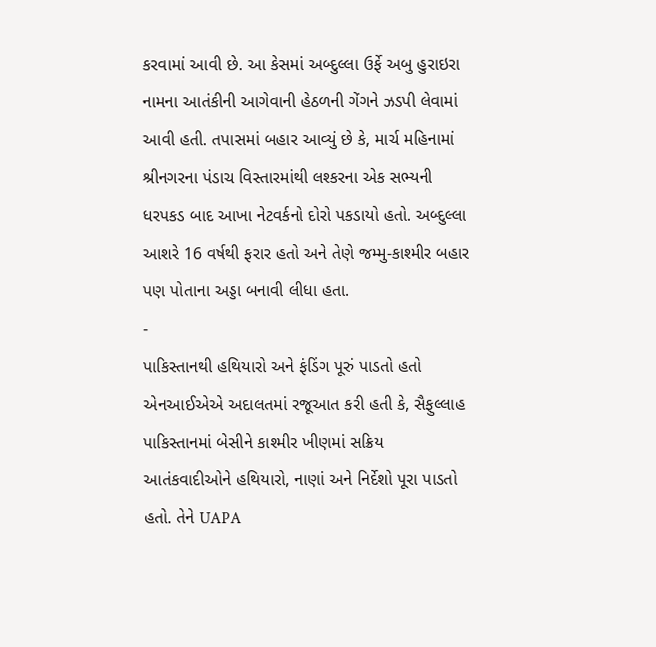કરવામાં આવી છે. આ કેસમાં અબ્દુલ્લા ઉર્ફે અબુ હુરાઇરા નામના આતંકીની આગેવાની હેઠળની ગેંગને ઝડપી લેવામાં આવી હતી. તપાસમાં બહાર આવ્યું છે કે, માર્ચ મહિનામાં શ્રીનગરના પંડાચ વિસ્તારમાંથી લશ્કરના એક સભ્યની ધરપકડ બાદ આખા નેટવર્કનો દોરો પકડાયો હતો. અબ્દુલ્લા આશરે 16 વર્ષથી ફરાર હતો અને તેણે જમ્મુ-કાશ્મીર બહાર પણ પોતાના અડ્ડા બનાવી લીધા હતા.
-
પાકિસ્તાનથી હથિયારો અને ફંડિંગ પૂરું પાડતો હતો
એનઆઈએએ અદાલતમાં રજૂઆત કરી હતી કે, સૈફુલ્લાહ પાકિસ્તાનમાં બેસીને કાશ્મીર ખીણમાં સક્રિય આતંકવાદીઓને હથિયારો, નાણાં અને નિર્દેશો પૂરા પાડતો હતો. તેને UAPA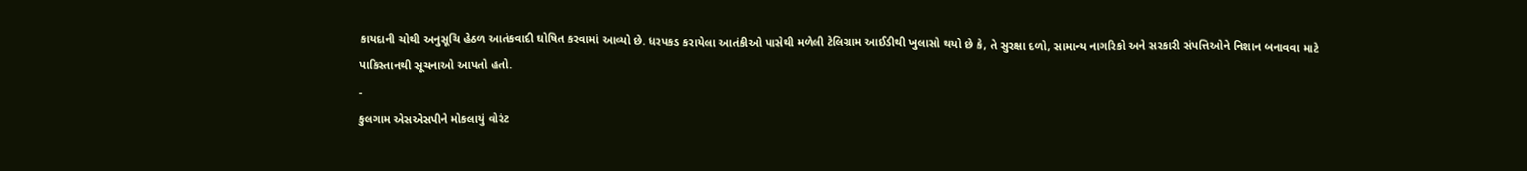કાયદાની ચોથી અનુસૂચિ હેઠળ આતંકવાદી ઘોષિત કરવામાં આવ્યો છે. ધરપકડ કરાયેલા આતંકીઓ પાસેથી મળેલી ટેલિગ્રામ આઈડીથી ખુલાસો થયો છે કે, તે સુરક્ષા દળો, સામાન્ય નાગરિકો અને સરકારી સંપત્તિઓને નિશાન બનાવવા માટે પાકિસ્તાનથી સૂચનાઓ આપતો હતો.
-
કુલગામ એસએસપીને મોકલાયું વોરંટ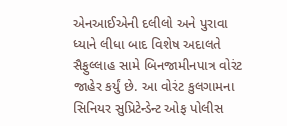એનઆઈએની દલીલો અને પુરાવા ધ્યાને લીધા બાદ વિશેષ અદાલતે સૈફુલ્લાહ સામે બિનજામીનપાત્ર વોરંટ જાહેર કર્યું છે. આ વોરંટ કુલગામના સિનિયર સુપ્રિટેન્ડેન્ટ ઓફ પોલીસ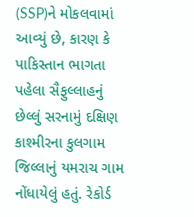(SSP)ને મોકલવામાં આવ્યું છે, કારણ કે પાકિસ્તાન ભાગતા પહેલા સૈફુલ્લાહનું છેલ્લું સરનામું દક્ષિણ કાશ્મીરના કુલગામ જિલ્લાનું યમરાચ ગામ નોંધાયેલું હતું. રેકોર્ડ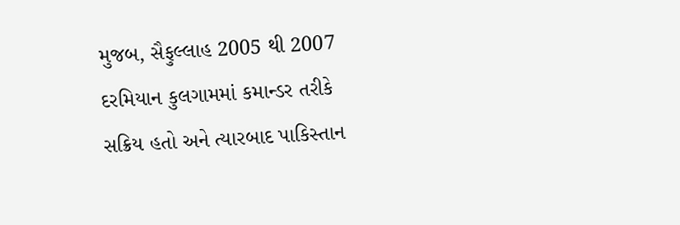મુજબ, સૈફુલ્લાહ 2005 થી 2007 દરમિયાન કુલગામમાં કમાન્ડર તરીકે સક્રિય હતો અને ત્યારબાદ પાકિસ્તાન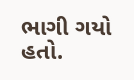ભાગી ગયો હતો.